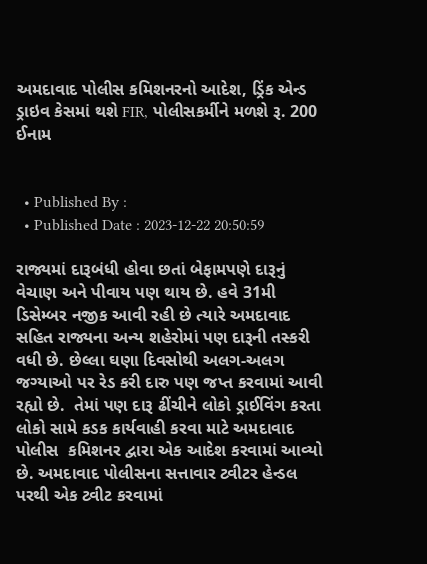અમદાવાદ પોલીસ કમિશનરનો આદેશ, ડ્રિંક એન્ડ ડ્રાઇવ કેસમાં થશે FIR, પોલીસકર્મીને મળશે રૂ. 200 ઈનામ


  • Published By :
  • Published Date : 2023-12-22 20:50:59

રાજ્યમાં દારૂબંધી હોવા છતાં બેફામપણે દારૂનું વેચાણ અને પીવાય પણ થાય છે. હવે 31મી ડિસેમ્બર નજીક આવી રહી છે ત્યારે અમદાવાદ સહિત રાજ્યના અન્ય શહેરોમાં પણ દારૂની તસ્કરી વધી છે. છેલ્લા ઘણા દિવસોથી અલગ-અલગ જગ્યાઓ પર રેડ કરી દારુ પણ જપ્ત કરવામાં આવી રહ્યો છે.  તેમાં પણ દારૂ ઢીંચીને લોકો ડ્રાઈવિંગ કરતા લોકો સામે કડક કાર્યવાહી કરવા માટે અમદાવાદ પોલીસ  કમિશનર દ્વારા એક આદેશ કરવામાં આવ્યો છે. અમદાવાદ પોલીસના સત્તાવાર ટ્વીટર હેન્ડલ પરથી એક ટ્વીટ કરવામાં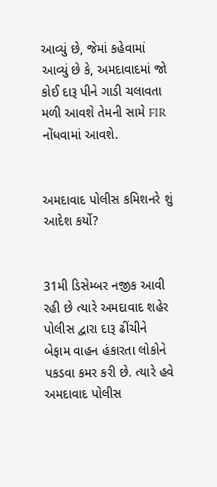આવ્યું છે, જેમાં કહેવામાં આવ્યું છે કે, અમદાવાદમાં જો કોઈ દારૂ પીને ગાડી ચલાવતા મળી આવશે તેમની સામે FIR નોંધવામાં આવશે.


અમદાવાદ પોલીસ કમિશનરે શું આદેશ કર્યો?


31મી ડિસેમ્બર નજીક આવી રહી છે ત્યારે અમદાવાદ શહેર પોલીસ દ્વારા દારૂ ઢીંચીને બેફામ વાહન હંકારતા લોકોને પકડવા કમર કરી છે. ત્યારે હવે અમદાવાદ પોલીસ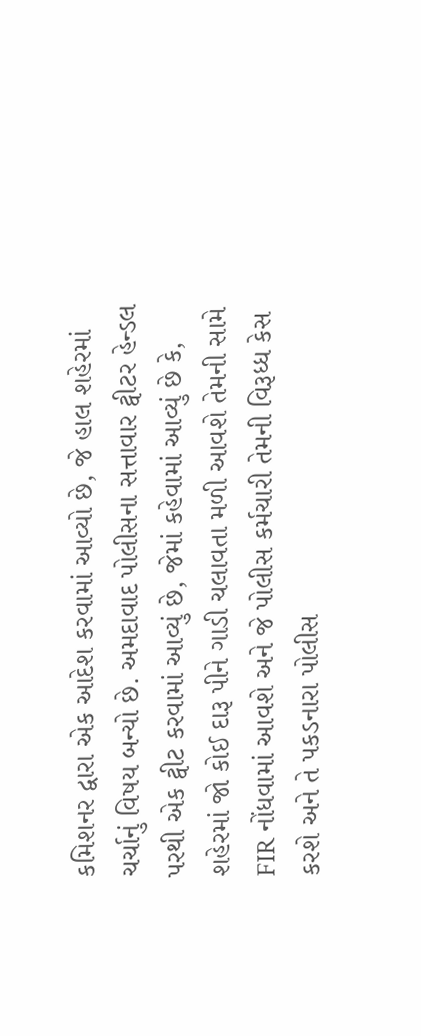કમિશનર દ્વારા એક આદેશ કરવામાં આવ્યો છે, જે હાલ શહેરમાં ચર્ચાનું વિષય બન્યો છે. અમદાવાદ પોલીસના સત્તાવાર ટ્વીટર હેન્ડલ પરથી એક ટ્વીટ કરવામાં આવ્યું છે, જેમાં કહેવામાં આવ્યું છે કે, શહેરમાં જો કોઈ દારૂ પીને ગાડી ચલાવતા મળી આવશે તેમની સામે FIR નોંધવામાં આવશે અને જે પોલીસ કર્મચારી તેમની વિરૂધ્ધ કેસ કરશે અને તે પકડનારા પોલીસ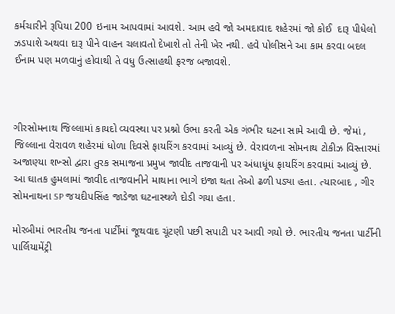કર્મચારીને રૂપિયા 200 ઇનામ આપવામાં આવશે. આમ હવે જો અમદાવાદ શહેરમાં જો કોઈ  દારૂ પીધેલો ઝડપાશે અથવા દારૂ પીને વાહન ચલાવતો દેખાશે તો તેની ખેર નથી. હવે પોલીસને આ કામ કરવા બદલ ઈનામ પણ મળવાનું હોવાથી તે વધુ ઉત્સાહથી ફરજ બજાવશે.



ગીરસોમનાથ જિલ્લામાં કાયદો વ્યવસ્થા પર પ્રશ્નો ઉભા કરતી એક ગંભીર ઘટના સામે આવી છે. જેમાં , જિલ્લાના વેરાવળ શહેરમાં ધોળા દિવસે ફાયરિંગ કરવામાં આવ્યું છે. વેરાવળના સોમનાથ ટોકીઝ વિસ્તારમાં અજાણ્યા શખ્સો દ્વારા તુરક સમાજના પ્રમુખ જાવીદ તાજવાની પર અંધાધૂંધ ફાયરિંગ કરવામાં આવ્યું છે. આ ઘાતક હુમલામાં જાવીદ તાજવાનીને માથાના ભાગે ઇજા થતા તેઓ ઢળી પડ્યા હતા. ત્યારબાદ , ગીર સોમનાથના SP જયદીપસિંહ જાડેજા ઘટનાસ્થળે દોડી ગયા હતા.

મોરબીમાં ભારતીય જનતા પાર્ટીમાં જૂથવાદ ચૂંટણી પછી સપાટી પર આવી ગયો છે. ભારતીય જનતા પાર્ટીની પાર્લિયામેંટ્રી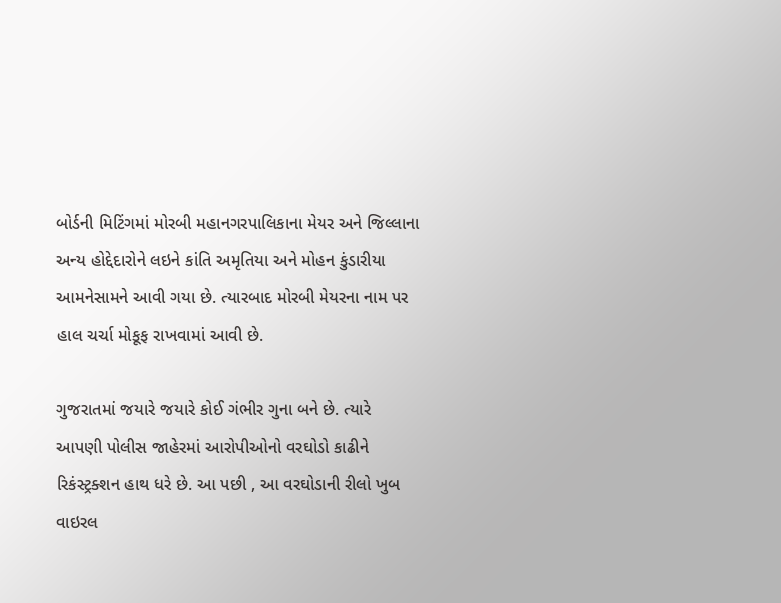બોર્ડની મિટિંગમાં મોરબી મહાનગરપાલિકાના મેયર અને જિલ્લાના અન્ય હોદ્દેદારોને લઇને કાંતિ અમૃતિયા અને મોહન કુંડારીયા આમનેસામને આવી ગયા છે. ત્યારબાદ મોરબી મેયરના નામ પર હાલ ચર્ચા મોકૂફ રાખવામાં આવી છે.

ગુજરાતમાં જયારે જયારે કોઈ ગંભીર ગુના બને છે. ત્યારે આપણી પોલીસ જાહેરમાં આરોપીઓનો વરઘોડો કાઢીને રિકંસ્ટ્રક્શન હાથ ધરે છે. આ પછી , આ વરઘોડાની રીલો ખુબ વાઇરલ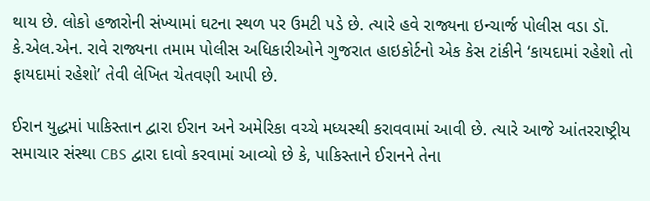થાય છે. લોકો હજારોની સંખ્યામાં ઘટના સ્થળ પર ઉમટી પડે છે. ત્યારે હવે રાજ્યના ઇન્ચાર્જ પોલીસ વડા ડૉ. કે.એલ.એન. રાવે રાજ્યના તમામ પોલીસ અધિકારીઓને ગુજરાત હાઇકોર્ટનો એક કેસ ટાંકીને ‘કાયદામાં રહેશો તો ફાયદામાં રહેશો’ તેવી લેખિત ચેતવણી આપી છે.

ઈરાન યુદ્ધમાં પાકિસ્તાન દ્વારા ઈરાન અને અમેરિકા વચ્ચે મધ્યસ્થી કરાવવામાં આવી છે. ત્યારે આજે આંતરરાષ્ટ્રીય સમાચાર સંસ્થા CBS દ્વારા દાવો કરવામાં આવ્યો છે કે, પાકિસ્તાને ઈરાનને તેના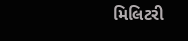મિલિટરી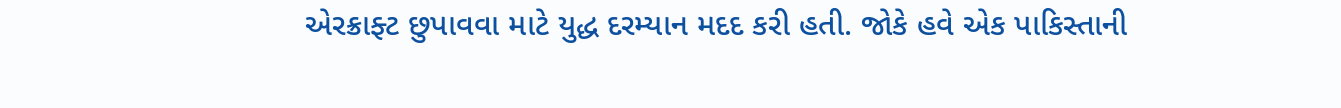એરક્રાફ્ટ છુપાવવા માટે યુદ્ધ દરમ્યાન મદદ કરી હતી. જોકે હવે એક પાકિસ્તાની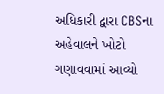અધિકારી દ્વારા CBSના અહેવાલને ખોટો ગણાવવામાં આવ્યો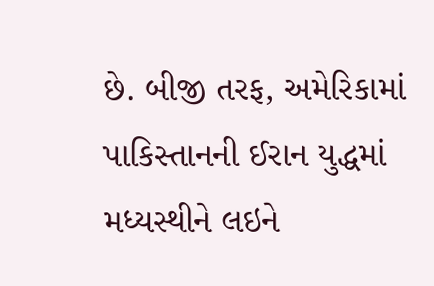છે. બીજી તરફ, અમેરિકામાં પાકિસ્તાનની ઈરાન યુદ્ધમાં મધ્યસ્થીને લઇને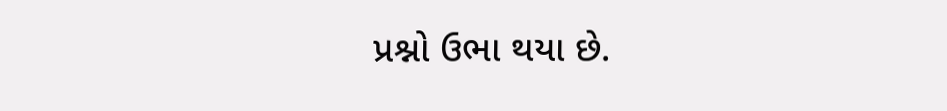પ્રશ્નો ઉભા થયા છે.